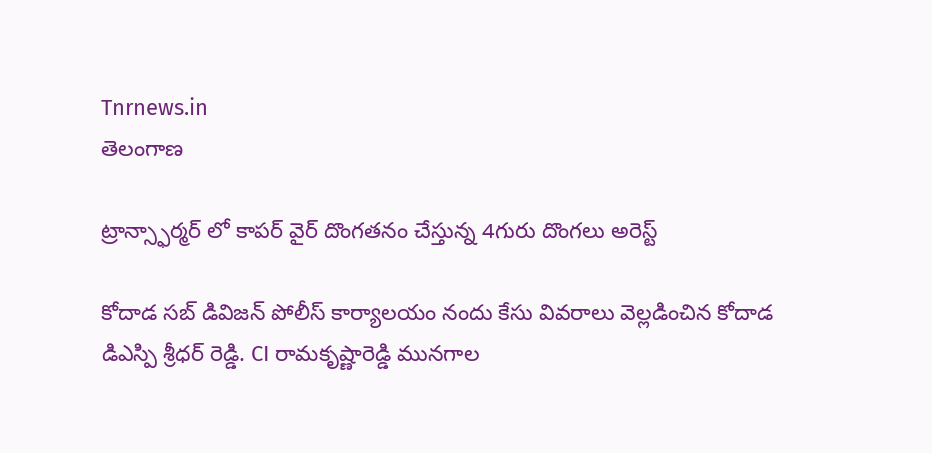Tnrnews.in
తెలంగాణ

ట్రాన్స్ఫార్మర్ లో కాపర్ వైర్ దొంగతనం చేస్తున్న 4గురు దొంగలు అరెస్ట్

కోదాడ సబ్ డివిజన్ పోలీస్ కార్యాలయం నందు కేసు వివరాలు వెల్లడించిన కోదాడ డిఎస్పి శ్రీధర్ రెడ్డి. CI రామకృష్ణారెడ్డి మునగాల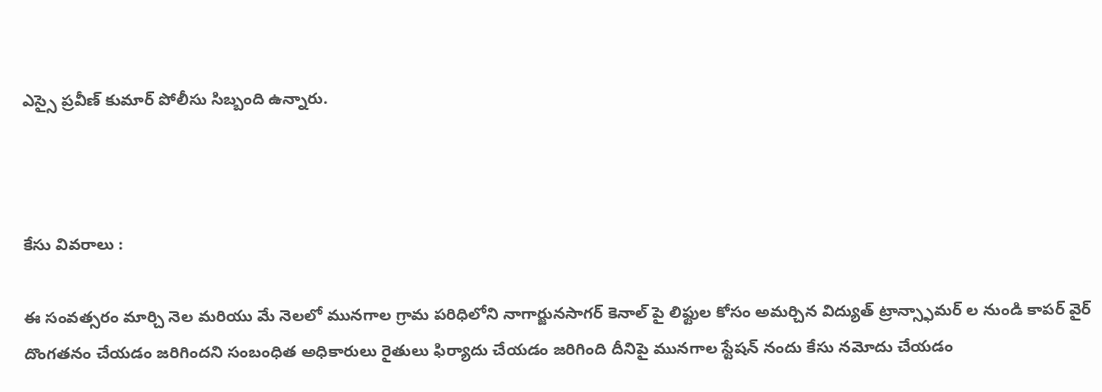ఎస్సై ప్రవీణ్ కుమార్ పోలీసు సిబ్బంది ఉన్నారు.



కేసు వివరాలు :

ఈ సంవత్సరం మార్చి నెల మరియు మే నెలలో మునగాల గ్రామ పరిధిలోని నాగార్జునసాగర్ కెనాల్ పై లిఫ్టుల కోసం అమర్చిన విద్యుత్ ట్రాన్స్ఫామర్ ల నుండి కాపర్ వైర్ దొంగతనం చేయడం జరిగిందని సంబంధిత అధికారులు రైతులు ఫిర్యాదు చేయడం జరిగింది దీనిపై మునగాల స్టేషన్ నందు కేసు నమోదు చేయడం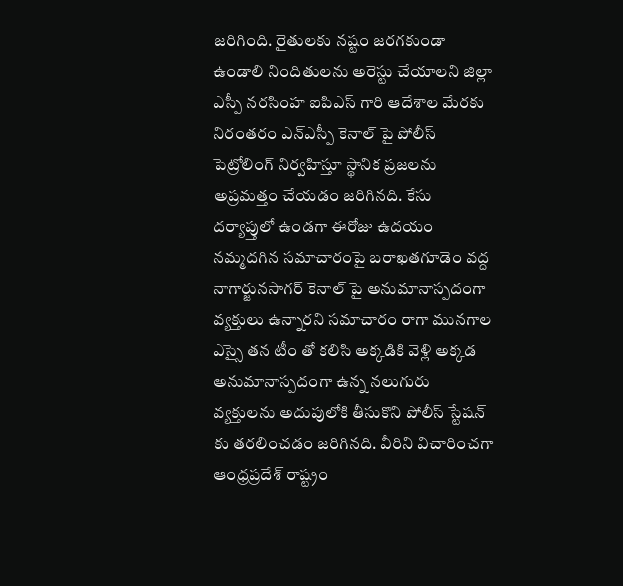జరిగింది. రైతులకు నష్టం జరగకుండా ఉండాలి నిందితులను అరెస్టు చేయాలని జిల్లా ఎస్పీ నరసింహ ఐపిఎస్ గారి ఆదేశాల మేరకు నిరంతరం ఎన్ఎస్పీ కెనాల్ పై పోలీస్ పెట్రోలింగ్ నిర్వహిస్తూ స్థానిక ప్రజలను అప్రమత్తం చేయడం జరిగినది. కేసు దర్యాప్తులో ఉండగా ఈరోజు ఉదయం నమ్మదగిన సమాచారంపై బరాఖతగూడెం వద్ద నాగార్జునసాగర్ కెనాల్ పై అనుమానాస్పదంగా వ్యక్తులు ఉన్నారని సమాచారం రాగా మునగాల ఎస్సై తన టీం తో కలిసి అక్కడికి వెళ్లి అక్కడ అనుమానాస్పదంగా ఉన్న నలుగురు వ్యక్తులను అదుపులోకి తీసుకొని పోలీస్ స్టేషన్ కు తరలించడం జరిగినది. వీరిని విచారించగా ఆంధ్రప్రదేశ్ రాష్ట్రం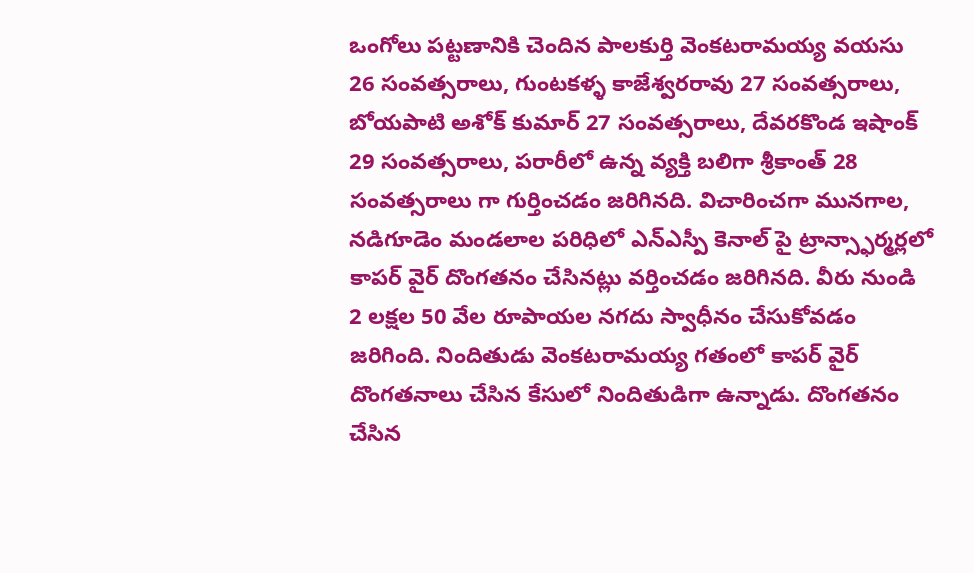ఒంగోలు పట్టణానికి చెందిన పాలకుర్తి వెంకటరామయ్య వయసు 26 సంవత్సరాలు, గుంటకళ్ళ కాజేశ్వరరావు 27 సంవత్సరాలు, బోయపాటి అశోక్ కుమార్ 27 సంవత్సరాలు, దేవరకొండ ఇషాంక్ 29 సంవత్సరాలు, పరారీలో ఉన్న వ్యక్తి బలిగా శ్రీకాంత్ 28 సంవత్సరాలు గా గుర్తించడం జరిగినది. విచారించగా మునగాల, నడిగూడెం మండలాల పరిధిలో ఎన్ఎస్పీ కెనాల్ పై ట్రాన్స్ఫార్మర్లలో కాపర్ వైర్ దొంగతనం చేసినట్లు వర్తించడం జరిగినది. వీరు నుండి 2 లక్షల 50 వేల రూపాయల నగదు స్వాధీనం చేసుకోవడం జరిగింది. నిందితుడు వెంకటరామయ్య గతంలో కాపర్ వైర్ దొంగతనాలు చేసిన కేసులో నిందితుడిగా ఉన్నాడు. దొంగతనం చేసిన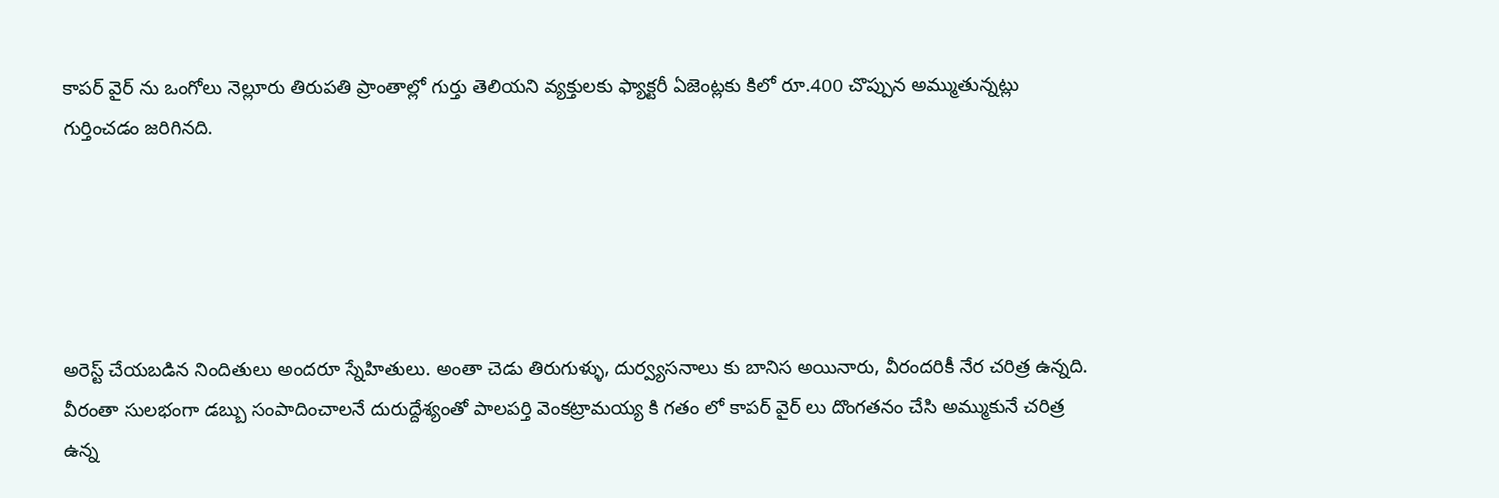కాపర్ వైర్ ను ఒంగోలు నెల్లూరు తిరుపతి ప్రాంతాల్లో గుర్తు తెలియని వ్యక్తులకు ఫ్యాక్టరీ ఏజెంట్లకు కిలో రూ.400 చొప్పున అమ్ముతున్నట్లు గుర్తించడం జరిగినది.





అరెస్ట్ చేయబడిన నిందితులు అందరూ స్నేహితులు. అంతా చెడు తిరుగుళ్ళు, దుర్వ్యసనాలు కు బానిస అయినారు, వీరందరికీ నేర చరిత్ర ఉన్నది. వీరంతా సులభంగా డబ్బు సంపాదించాలనే దురుద్దేశ్యంతో పాలపర్తి వెంకట్రామయ్య కి గతం లో కాపర్ వైర్ లు దొంగతనం చేసి అమ్ముకునే చరిత్ర ఉన్న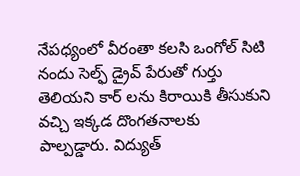నేపధ్యంలో వీరంతా కలసి ఒంగోల్ సిటి నందు సెల్ఫ్ డ్రైవ్ పేరుతో గుర్తు తెలియని కార్ లను కిరాయికి తీసుకుని వచ్చి ఇక్కడ దొంగతనాలకు పాల్పడ్డారు. విద్యుత్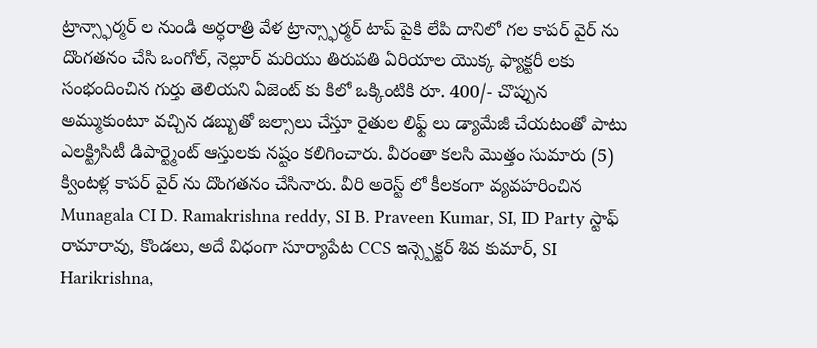ట్రాన్స్ఫార్మర్ ల నుండి అర్ధరాత్రి వేళ ట్రాన్స్ఫార్మర్ టాప్ పైకి లేపి దానిలో గల కాపర్ వైర్ ను దొంగతనం చేసి ఒంగోల్, నెల్లూర్ మరియు తిరుపతి ఏరియాల యొక్క ఫ్యాక్టరీ లకు సంభందించిన గుర్తు తెలియని ఏజెంట్ కు కిలో ఒక్కింటికి రూ. 400/- చొప్పున అమ్ముకుంటూ వచ్చిన డబ్బుతో జల్సాలు చేస్తూ రైతుల లిఫ్ట్ లు డ్యామేజీ చేయటంతో పాటు ఎలక్ట్రిసిటీ డిపార్ట్మెంట్ ఆస్తులకు నష్టం కలిగించారు. వీరంతా కలసి మొత్తం సుమారు (5) క్వింటళ్ల కాపర్ వైర్ ను దొంగతనం చేసినారు. వీరి అరెస్ట్ లో కీలకంగా వ్యవహరించిన Munagala CI D. Ramakrishna reddy, SI B. Praveen Kumar, SI, ID Party స్టాఫ్ రామారావు, కొండలు, అదే విధంగా సూర్యాపేట CCS ఇన్స్పెక్టర్ శివ కుమార్, SI Harikrishna,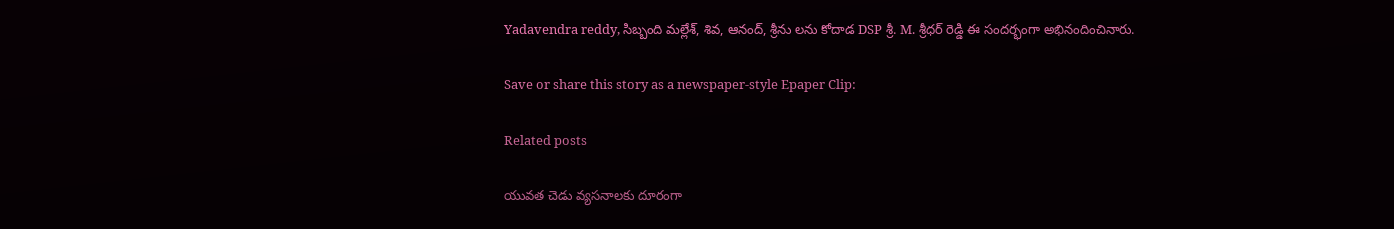Yadavendra reddy, సిబ్బంది మల్లేశ్, శివ, ఆనంద్, శ్రీను లను కోదాడ DSP శ్రీ. M. శ్రీధర్ రెడ్డి ఈ సందర్భంగా అభినందించినారు.

Save or share this story as a newspaper-style Epaper Clip:

Related posts

యువత చెడు వ్యసనాలకు దూరంగా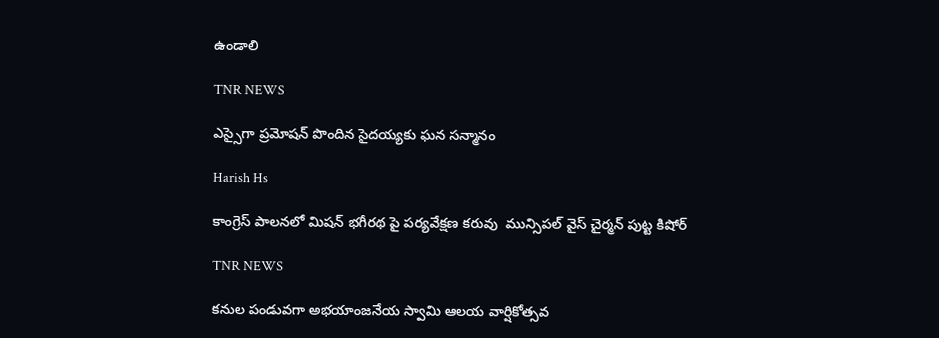ఉండాలి

TNR NEWS

ఎస్సైగా ప్రమోషన్ పొందిన సైదయ్యకు ఘన సన్మానం

Harish Hs

కాంగ్రెస్ పాలనలో మిషన్ భగీరథ పై పర్యవేక్షణ కరువు  మున్సిపల్ వైస్ చైర్మన్ పుట్ట కిషోర్

TNR NEWS

కనుల పండువగా అభయాంజనేయ స్వామి ఆలయ వార్షికోత్సవ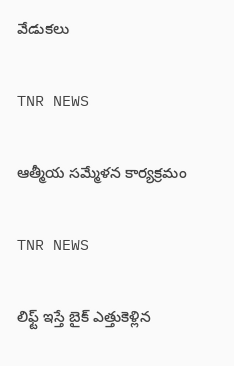వేడుకలు

TNR NEWS

ఆత్మీయ సమ్మేళన కార్యక్రమం

TNR NEWS

లిఫ్ట్ ఇస్తే బైక్ ఎత్తుకెళ్లిన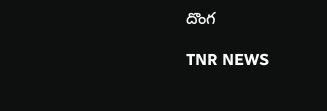దొంగ

TNR NEWS